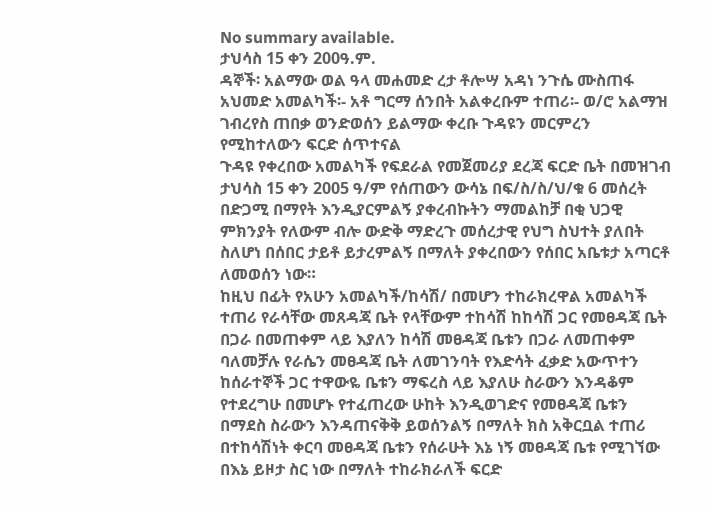No summary available.
ታህሳስ 15 ቀን 200ዓ.ም.
ዳኞች፡ አልማው ወል ዓላ መሐመድ ረታ ቶሎሣ አዳነ ንጉሴ ሙስጠፋ አህመድ አመልካች፡- አቶ ግርማ ሰንበት አልቀረቡም ተጠሪ፡- ወ/ሮ አልማዝ ገብረየስ ጠበቃ ወንድወሰን ይልማው ቀረቡ ጉዳዩን መርምረን የሚከተለውን ፍርድ ሰጥተናል
ጉዳዩ የቀረበው አመልካች የፍደራል የመጀመሪያ ደረጃ ፍርድ ቤት በመዝገብ ታህሳስ 15 ቀን 2005 ዓ/ም የሰጠውን ውሳኔ በፍ/ስ/ስ/ህ/ቁ 6 መሰረት በድጋሚ በማየት እንዲያርምልኝ ያቀረብኩትን ማመልከቻ በቂ ህጋዊ ምክንያት የለውም ብሎ ውድቅ ማድረጉ መሰረታዊ የህግ ስህተት ያለበት ስለሆነ በሰበር ታይቶ ይታረምልኝ በማለት ያቀረበውን የሰበር አቤቱታ አጣርቶ ለመወሰን ነው።
ከዚህ በፊት የአሁን አመልካች/ከሳሽ/ በመሆን ተከራክረዋል አመልካች ተጠሪ የራሳቸው መጸዳጃ ቤት የላቸውም ተከሳሽ ከከሳሽ ጋር የመፀዳጃ ቤት በጋራ በመጠቀም ላይ እያለን ከሳሽ መፀዳጃ ቤቱን በጋራ ለመጠቀም ባለመቻሉ የራሴን መፀዳጃ ቤት ለመገንባት የእድሳት ፈቃድ አውጥተን ከሰራተኞች ጋር ተዋውዬ ቤቱን ማፍረስ ላይ እያለሁ ስራውን እንዳቆም የተደረግሁ በመሆኑ የተፈጠረው ሁከት እንዲወገድና የመፀዳጃ ቤቱን በማደስ ስራውን እንዳጠናቅቅ ይወሰንልኝ በማለት ክስ አቅርቧል ተጠሪ በተከሳሽነት ቀርባ መፀዳጃ ቤቱን የሰራሁት እኔ ነኝ መፀዳጃ ቤቱ የሚገኘው በእኔ ይዞታ ስር ነው በማለት ተከራክራለች ፍርድ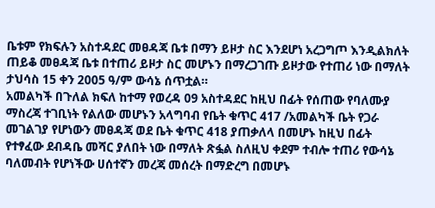ቤቱም የክፍሉን አስተዳደር መፀዳጃ ቤቱ በማን ይዞታ ስር እንደሆነ አረጋግጦ እንዲልክለት ጠይቆ መፀዳጃ ቤቱ በተጠሪ ይዞታ ስር መሆኑን በማረጋገጡ ይዞታው የተጠሪ ነው በማለት ታህሳስ 15 ቀን 2005 ዓ/ም ውሳኔ ሰጥቷል።
አመልካች በጉለል ክፍለ ከተማ የወረዳ 09 አስተዳደር ከዚህ በፊት የሰጠው የባለሙያ ማስረጃ ተገቢነት የልለው መሆኑን አላግባብ የቤት ቁጥር 417 /አመልካች ቤት የጋራ መገልገያ የሆነውን መፀዳጃ ወደ ቤት ቁጥር 418 ያጠቃለላ በመሆኑ ከዚህ በፊት የተፃፈው ደብዳቤ መሻር ያለበት ነው በማለት ጽፏል ስለዚህ ቀደም ተብሎ ተጠሪ የውሳኔ ባለመብት የሆነችው ሀሰተኛን መረጃ መሰረት በማድረግ በመሆኑ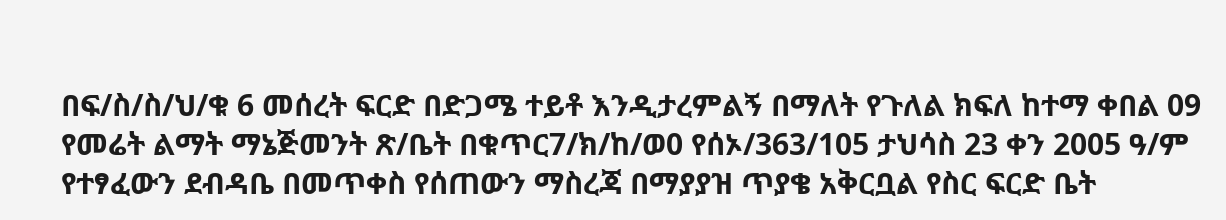በፍ/ስ/ስ/ህ/ቁ 6 መሰረት ፍርድ በድጋሜ ተይቶ እንዲታረምልኝ በማለት የጉለል ክፍለ ከተማ ቀበል 09 የመሬት ልማት ማኔጅመንት ጽ/ቤት በቁጥር7/ክ/ከ/ወ0 የሰኦ/363/105 ታህሳስ 23 ቀን 2005 ዓ/ም የተፃፈውን ደብዳቤ በመጥቀስ የሰጠውን ማስረጃ በማያያዝ ጥያቄ አቅርቧል የስር ፍርድ ቤት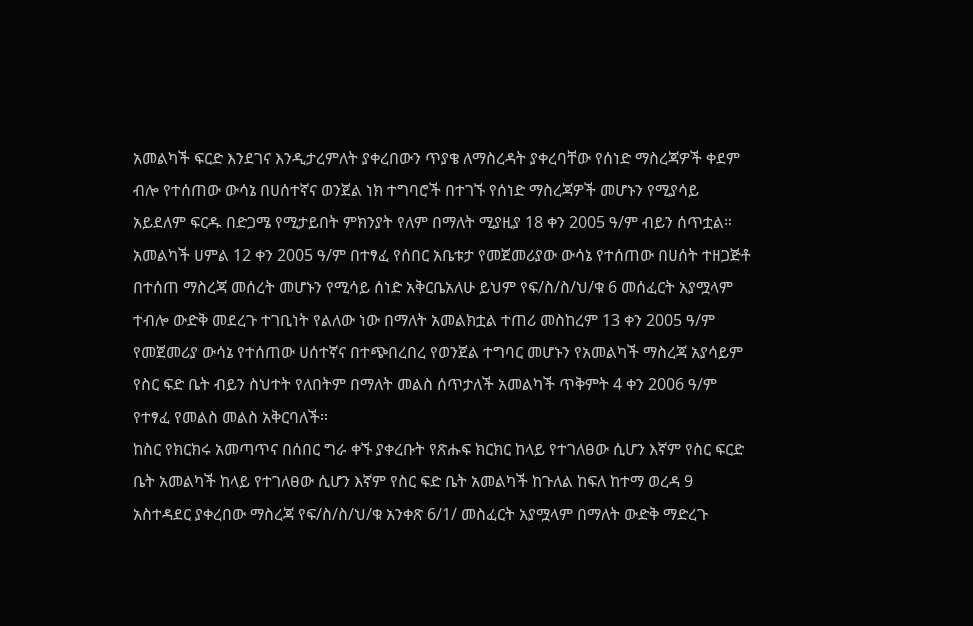አመልካች ፍርድ እንደገና እንዲታረምለት ያቀረበውን ጥያቄ ለማስረዳት ያቀረባቸው የሰነድ ማስረጃዎች ቀደም ብሎ የተሰጠው ውሳኔ በሀሰተኛና ወንጀል ነክ ተግባሮች በተገኙ የሰነድ ማስረጃዎች መሆኑን የሚያሳይ አይደለም ፍርዱ በድጋሜ የሚታይበት ምክንያት የለም በማለት ሚያዚያ 18 ቀን 2005 ዓ/ም ብይን ሰጥቷል።
አመልካች ሀምል 12 ቀን 2005 ዓ/ም በተፃፈ የሰበር አቤቱታ የመጀመሪያው ውሳኔ የተሰጠው በሀሰት ተዘጋጅቶ በተሰጠ ማስረጃ መሰረት መሆኑን የሚሳይ ሰነድ አቅርቤአለሁ ይህም የፍ/ስ/ስ/ህ/ቁ 6 መሰፈርት አያሟላም ተብሎ ውድቅ መደረጉ ተገቢነት የልለው ነው በማለት አመልክቷል ተጠሪ መስከረም 13 ቀን 2005 ዓ/ም የመጀመሪያ ውሳኔ የተሰጠው ሀሰተኛና በተጭበረበረ የወንጀል ተግባር መሆኑን የአመልካች ማስረጃ አያሳይም የስር ፍድ ቤት ብይን ስህተት የለበትም በማለት መልስ ሰጥታለች አመልካች ጥቅምት 4 ቀን 2006 ዓ/ም የተፃፈ የመልስ መልስ አቅርባለች።
ከስር የክርክሩ አመጣጥና በሰበር ግራ ቀኙ ያቀረቡት የጽሑፍ ክርክር ከላይ የተገለፀው ሲሆን እኛም የስር ፍርድ ቤት አመልካች ከላይ የተገለፀው ሲሆን እኛም የስር ፍድ ቤት አመልካች ከጉለል ከፍለ ከተማ ወረዳ 9 አስተዳደር ያቀረበው ማስረጃ የፍ/ስ/ስ/ህ/ቁ አንቀጽ 6/1/ መስፈርት አያሟላም በማለት ውድቅ ማድረጉ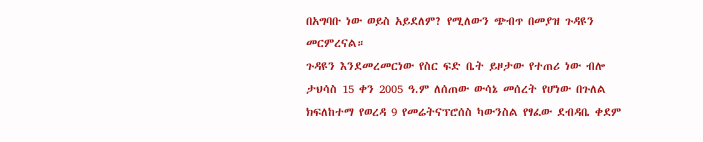በአግባቡ ነው ወይስ አይደለም? የሚለውን ጭብጥ በመያዝ ጉዳዩን መርምረናል።
ጉዳዩን እንደመረመርነው የስር ፍድ ቤት ይዞታው የተጠሪ ነው ብሎ ታህሳስ 15 ቀን 2005 ዓ.ም ለሰጠው ውሳኔ መሰረት የሆነው በጉለል ክፍለከተማ የወረዳ 9 የመሬትናፕሮሰስ ካውንስል የፃፈው ደብዳቤ ቀደም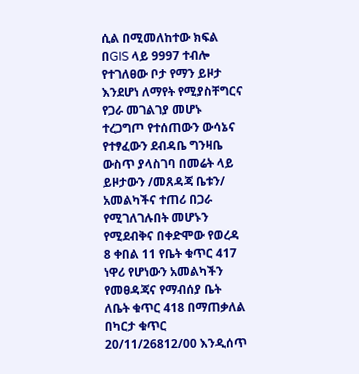ሲል በሚመለከተው ክፍል በGIS ላይ 9997 ተብሎ የተገለፀው ቦታ የማን ይዞታ እንደሆነ ለማየት የሚያስቸግርና የጋራ መገልገያ መሆኑ ተረጋግጦ የተሰጠውን ውሳኔና የተፃፈውን ደብዳቤ ግንዛቤ ውስጥ ያላስገባ በመሬት ላይ ይዞታውን /መጸዳጃ ቤቱን/ አመልካችና ተጠሪ በጋራ የሚገለገሉበት መሆኑን የሚደብቅና በቀድሞው የወረዳ 8 ቀበል 11 የቤት ቁጥር 417 ነዋሪ የሆነውን አመልካችን የመፀዳጃና የማብሰያ ቤት ለቤት ቁጥር 418 በማጠቃለል በካርታ ቁጥር 20/11/26812/00 እንዲሰጥ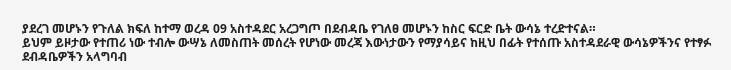ያደረገ መሆኑን የጉለል ክፍለ ከተማ ወረዳ 09 አስተዳደር አረጋግጦ በደብዳቤ የገለፀ መሆኑን ከስር ፍርድ ቤት ውሳኔ ተረድተናል።
ይህም ይዞታው የተጠሪ ነው ተብሎ ውሣኔ ለመስጠት መሰረት የሆነው መረጃ እውነታውን የማያሳይና ከዚህ በፊት የተሰጡ አስተዳደራዊ ውሳኔዎችንና የተፃፉ ደብዳቤዎችን አላግባብ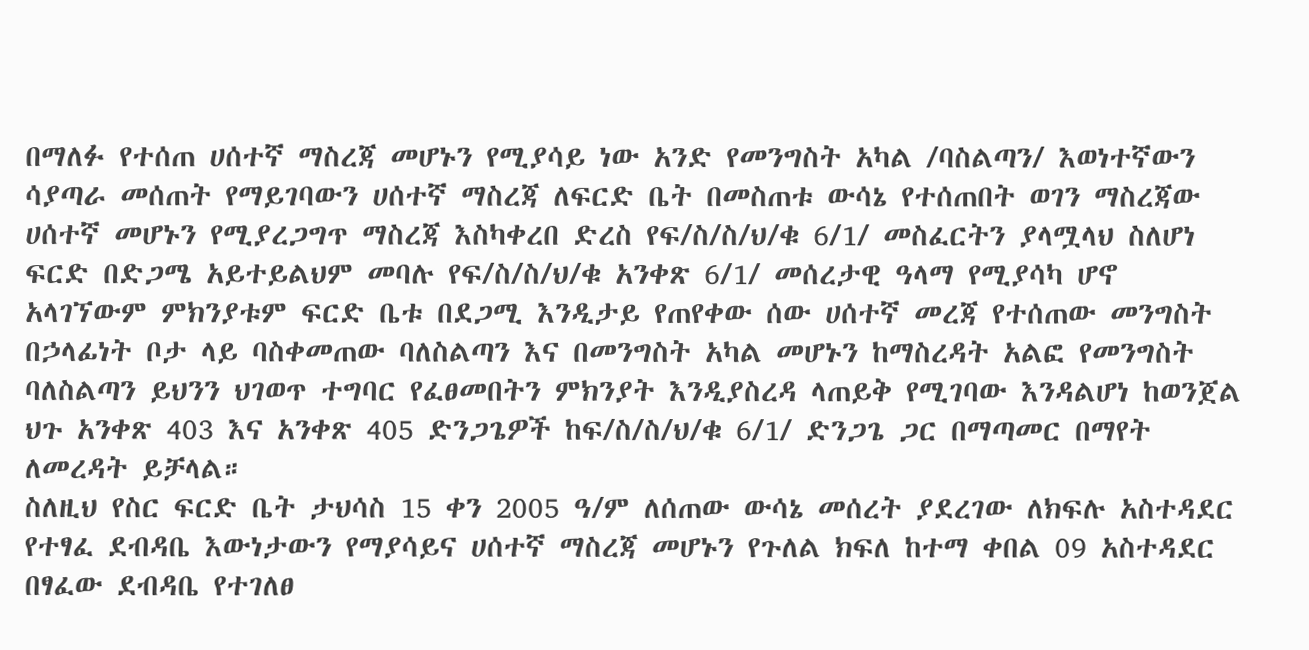በማለፉ የተሰጠ ሀሰተኛ ማስረጃ መሆኑን የሚያሳይ ነው አንድ የመንግስት አካል /ባስልጣን/ እወነተኛውን ሳያጣራ መሰጠት የማይገባውን ሀሰተኛ ማስረጃ ለፍርድ ቤት በመስጠቱ ውሳኔ የተሰጠበት ወገን ማስረጃው ሀሰተኛ መሆኑን የሚያረጋግጥ ማስረጃ እስካቀረበ ድረስ የፍ/ስ/ስ/ህ/ቁ 6/1/ መስፈርትን ያላሟላህ ስለሆነ ፍርድ በድጋሜ አይተይልህም መባሉ የፍ/ስ/ስ/ህ/ቁ አንቀጽ 6/1/ መሰረታዊ ዓላማ የሚያሳካ ሆኖ አላገኘውም ምክንያቱም ፍርድ ቤቱ በደጋሚ እንዲታይ የጠየቀው ሰው ሀሰተኛ መረጃ የተሰጠው መንግስት በኃላፊነት ቦታ ላይ ባስቀመጠው ባለስልጣን እና በመንግስት አካል መሆኑን ከማስረዳት አልፎ የመንግስት ባለስልጣን ይህንን ህገወጥ ተግባር የፈፀመበትን ምክንያት እንዲያስረዳ ላጠይቅ የሚገባው እንዳልሆነ ከወንጀል ህጉ አንቀጽ 403 እና አንቀጽ 405 ድንጋጌዎች ከፍ/ስ/ስ/ህ/ቁ 6/1/ ድንጋጌ ጋር በማጣመር በማየት ለመረዳት ይቻላል።
ስለዚህ የስር ፍርድ ቤት ታህሳስ 15 ቀን 2005 ዓ/ም ለሰጠው ውሳኔ መሰረት ያደረገው ለክፍሉ አስተዳደር የተፃፈ ደብዳቤ እውነታውን የማያሳይና ሀሰተኛ ማስረጃ መሆኑን የጉለል ክፍለ ከተማ ቀበል 09 አስተዳደር በፃፈው ደብዳቤ የተገለፀ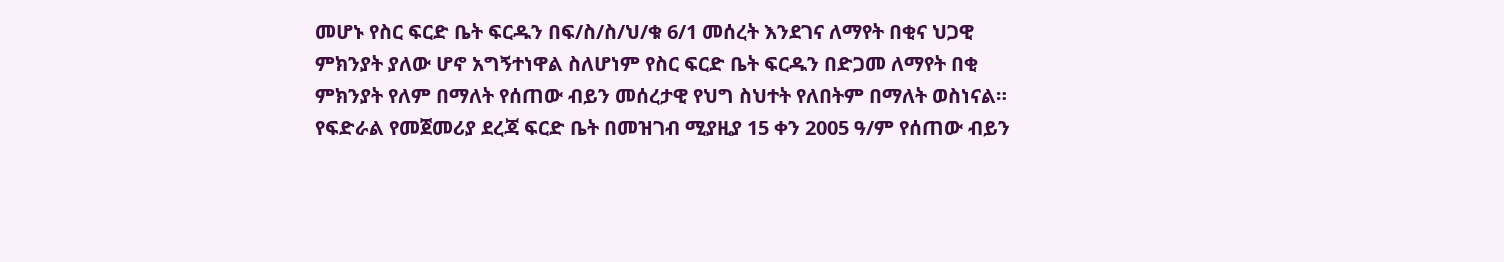መሆኑ የስር ፍርድ ቤት ፍርዱን በፍ/ስ/ስ/ህ/ቁ 6/1 መሰረት እንደገና ለማየት በቂና ህጋዊ ምክንያት ያለው ሆኖ አግኝተነዋል ስለሆነም የስር ፍርድ ቤት ፍርዱን በድጋመ ለማየት በቂ ምክንያት የለም በማለት የሰጠው ብይን መሰረታዊ የህግ ስህተት የለበትም በማለት ወስነናል።
የፍድራል የመጀመሪያ ደረጃ ፍርድ ቤት በመዝገብ ሚያዚያ 15 ቀን 2005 ዓ/ም የሰጠው ብይን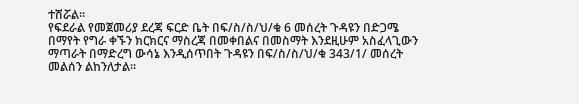ተሸሯል።
የፍደራል የመጀመሪያ ደረጃ ፍርድ ቤት በፍ/ስ/ስ/ህ/ቁ 6 መሰረት ጉዳዩን በድጋሜ በማየት የግራ ቀኙን ክርክርና ማስረጃ በመቀበልና በመስማት እንደዚሁም አስፈላጊውን ማጣራት በማድረግ ውሳኔ እንዲሰጥበት ጉዳዩን በፍ/ስ/ስ/ህ/ቁ 343/1/ መሰረት መልሰን ልከንለታል።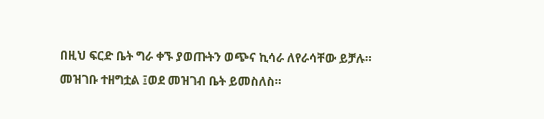በዚህ ፍርድ ቤት ግራ ቀኙ ያወጡትን ወጭና ኪሳራ ለየራሳቸው ይቻሉ።
መዝገቡ ተዘግቷል ፤ወደ መዝገብ ቤት ይመስለስ።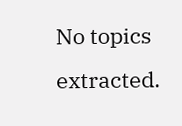No topics extracted.